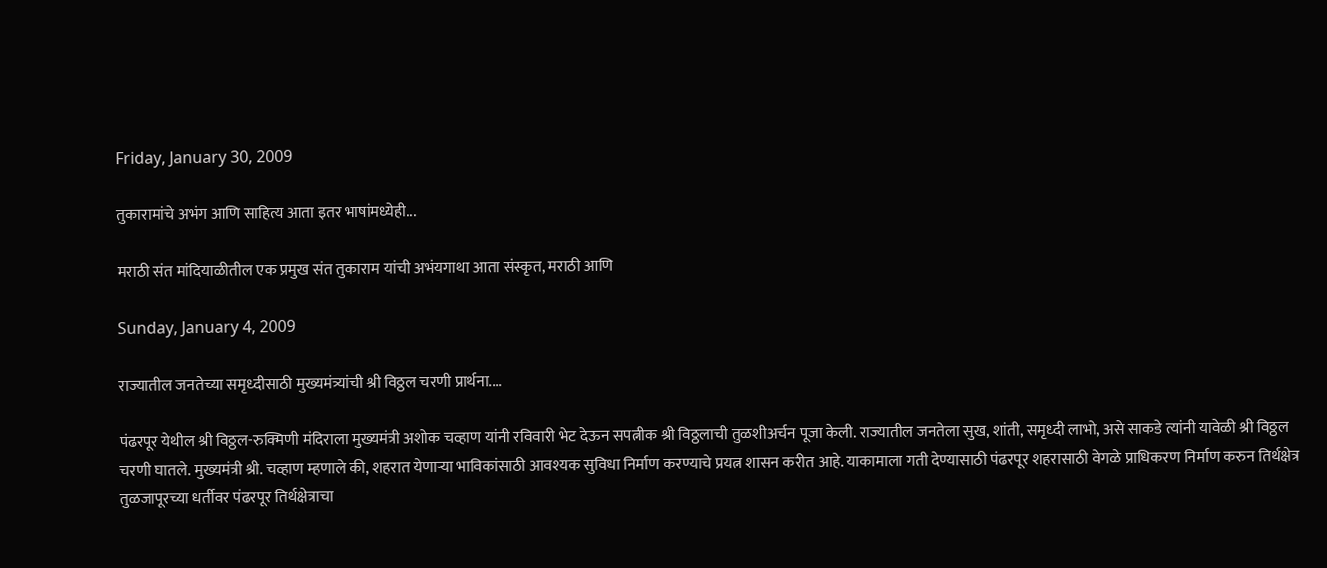Friday, January 30, 2009

तुकारामांचे अभंग आणि साहित्य आता इतर भाषांमध्येही...

मराठी संत मांदियाळीतील एक प्रमुख संत तुकाराम यांची अभंयगाथा आता संस्कृत, मराठी आणि

Sunday, January 4, 2009

राज्यातील जनतेच्या समृध्दीसाठी मुख्यमंत्र्यांची श्री विठ्ठल चरणी प्रार्थना....

पंढरपूर येथील श्री विठ्ठल-रुक्मिणी मंदिराला मुख्यमंत्री अशोक चव्हाण यांनी रविवारी भेट देऊन सपत्नीक श्री विठ्ठलाची तुळशीअर्चन पूजा केली. राज्यातील जनतेला सुख, शांती, समृध्दी लाभो, असे साकडे त्यांनी यावेळी श्री विठ्ठल चरणी घातले. मुख्यमंत्री श्री. चव्हाण म्हणाले की, शहरात येणार्‍या भाविकांसाठी आवश्यक सुविधा निर्माण करण्याचे प्रयत्न शासन करीत आहे. याकामाला गती देण्यासाठी पंढरपूर शहरासाठी वेगळे प्राधिकरण निर्माण करुन तिर्थक्षेत्र तुळजापूरच्या धर्तीवर पंढरपूर तिर्थक्षेत्राचा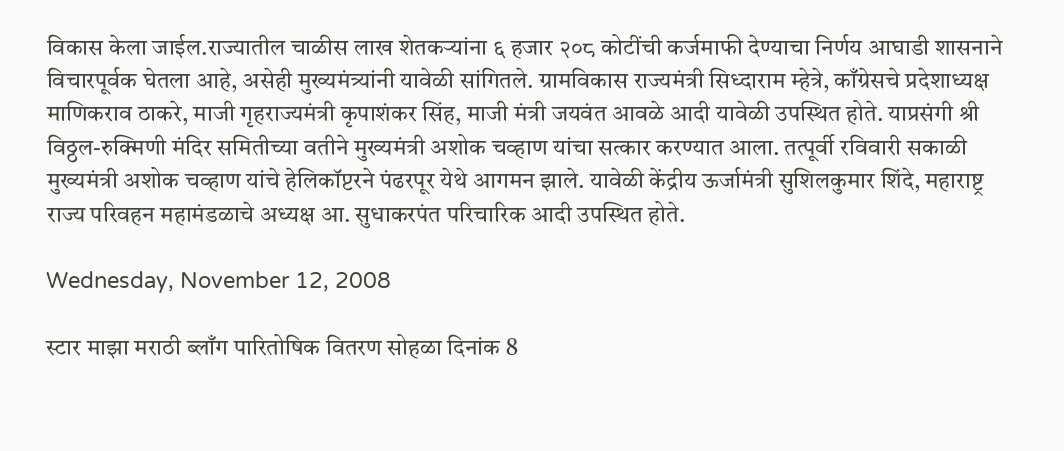विकास केला जाईल.राज्यातील चाळीस लाख शेतकर्‍यांना ६ हजार २०८ कोटींची कर्जमाफी देण्याचा निर्णय आघाडी शासनाने विचारपूर्वक घेतला आहे, असेही मुख्यमंत्र्यांनी यावेळी सांगितले. ग्रामविकास राज्यमंत्री सिध्दाराम म्हेत्रे, काँग्रेसचे प्रदेशाध्यक्ष माणिकराव ठाकरे, माजी गृहराज्यमंत्री कृपाशंकर सिंह, माजी मंत्री जयवंत आवळे आदी यावेळी उपस्थित होते. याप्रसंगी श्री विठ्ठल-रुक्मिणी मंदिर समितीच्या वतीने मुख्यमंत्री अशोक चव्हाण यांचा सत्कार करण्यात आला. तत्पूर्वी रविवारी सकाळी मुख्यमंत्री अशोक चव्हाण यांचे हेलिकॉप्टरने पंढरपूर येथे आगमन झाले. यावेळी केंद्रीय ऊर्जामंत्री सुशिलकुमार शिंदे, महाराष्ट्र राज्य परिवहन महामंडळाचे अध्यक्ष आ. सुधाकरपंत परिचारिक आदी उपस्थित होते.

Wednesday, November 12, 2008

स्टार माझा मराठी ब्लाँग पारितोषिक वितरण सोहळा दिनांक 8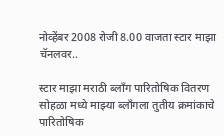नोव्हेंबर 2008 रोजी 8.00 वाजता स्टार माझा चॅनलवर..

स्टार माझा मराठी ब्लाँग पारितोषिक वितरण सोहळा मध्ये माझ्या ब्लाँगला तुतीय क्रमांकाचे पारितोषिक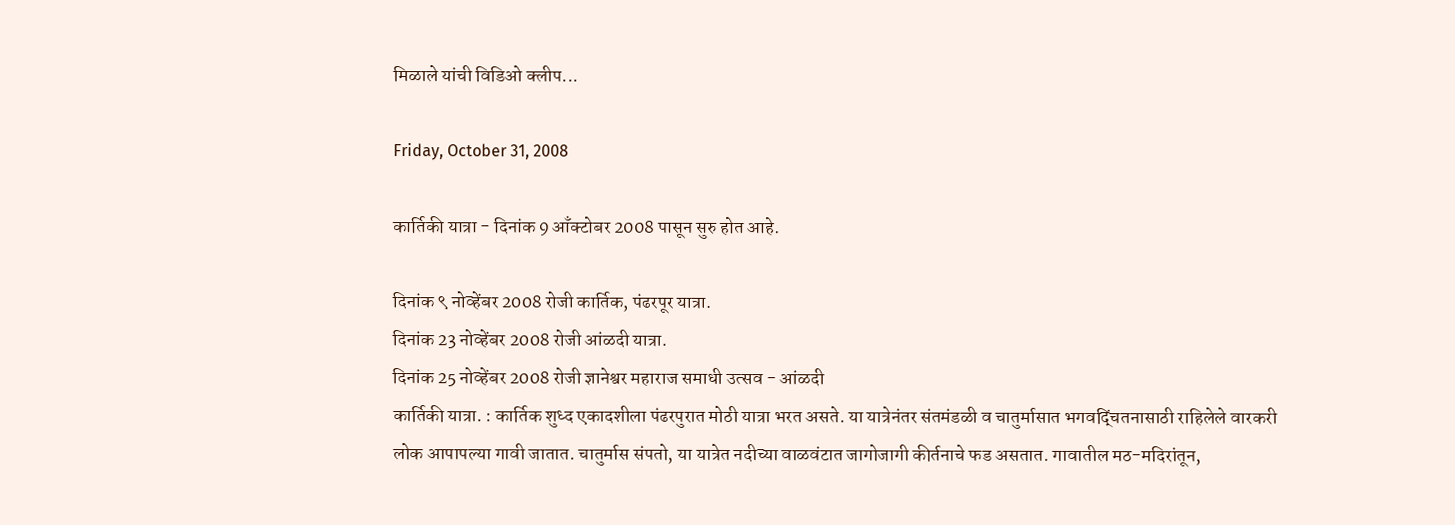मिळाले यांची विडिओ क्लीप...

Friday, October 31, 2008

कार्तिकी यात्रा - दिनांक 9 आँक्टोबर 2008 पासून सुरु होत आहे.

दिनांक ९ नोव्हेंबर 2008 रोजी कार्तिक, पंढरपूर यात्रा.
दिनांक 23 नोव्हेंबर 2008 रोजी आंळदी यात्रा.
दिनांक 25 नोव्हेंबर 2008 रोजी ज्ञानेश्वर महाराज समाधी उत्सव - आंळदी
कार्तिकी यात्रा. : कार्तिक शुध्द एकादशीला पंढरपुरात मोठी यात्रा भरत असते. या यात्रेनंतर संतमंडळी व चातुर्मासात भगवद्चिंतनासाठी राहिलेले वारकरी लोक आपापल्या गावी जातात. चातुर्मास संपतो, या यात्रेत नदीच्या वाळवंटात जागोजागी कीर्तनाचे फड असतात. गावातील मठ-मदिरांतून,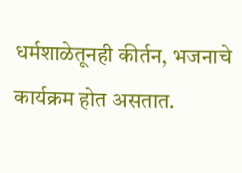धर्मशाळेतूनही कीर्तन, भजनाचे कार्यक्रम होत असतात.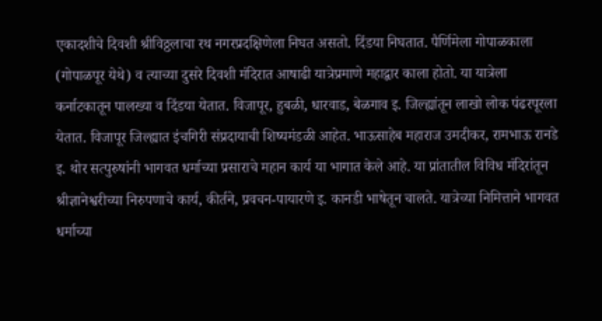एकादशीचे दिवशी श्रीविठ्ठलाचा रथ नगरप्रदक्षिणेला निघत असतो. दिंडया निघतात. पैर्णिमेला गोपाळकाला (गोपाळपूर येथे) व त्याच्या दुसरे दिवशी मंदिरात आषाढी यात्रेप्रमाणे महाद्वार काला होतो. या यात्रेला कर्नाटकातून पालख्या व दिंडया येतात. विजापूर, हुबळी, धारवाड, बेळगाव इ. जिल्ह्यांतून लाखो लोक पंढरपूरला येतात. विजापूर जिल्ह्यात इंचगिरी संप्रदायाची शिष्यमंडळी आहेत. भाऊसाहेब महाराज उमदीकर, रामभाऊ रानडे इ. थोर सत्पुरुषांनी भागवत धर्माच्या प्रसाराचे महान कार्य या भागात केले आहे. या प्रांतातील विविध मंदिरांतून श्रीज्ञानेश्वरीच्या निरुपणाचे कार्य, कीर्तने, प्रवचन-पायारणे इ. कानडी भाषेतून चालते. यात्रेच्या निमित्ताने भागवत धर्माच्या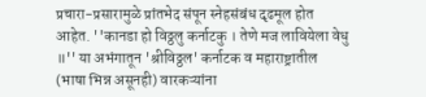प्रचारा-प्रसारामुळे प्रांतभेद संपून स्नेहसंबंध दृढमूल होत आहेत. ''कानडा हो विठ्ठलु कर्नाटकु । तेणे मज लावियेला वेधु ॥'' या अभंगातून 'श्रीविठ्ठल' कर्नाटक व महाराष्ट्रातील (भाषा भिन्न असूनही) वारकऱ्यांना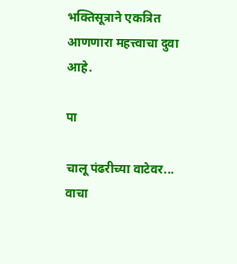भक्तिसूत्राने एकत्रित आणणारा महत्त्वाचा दुवा आहे.

पा

चालू पंढरीच्या वाटेवर... वाचा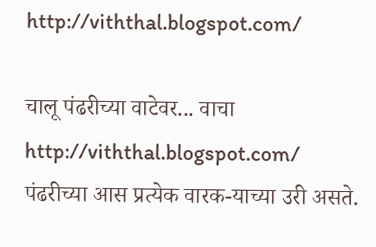http://viththal.blogspot.com/

चालू पंढरीच्या वाटेवर... वाचा http://viththal.blogspot.com/
पंढरीच्या आस प्रत्येक वारक-याच्या उरी असते.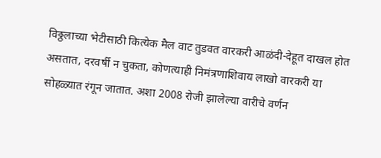विठ्ठलाच्या भेटीसाठी कित्येक मैल वाट तुडवत वारकरी आळंदी-देहूत दाखल होत असतात, दरवर्षी न चुकता, कोणत्याही निमंत्रणाशिवाय लाखो वारकरी या सोहळ्यात रंगून जातात. अशा 2008 रोजी झालेल्या वारीचे वर्णन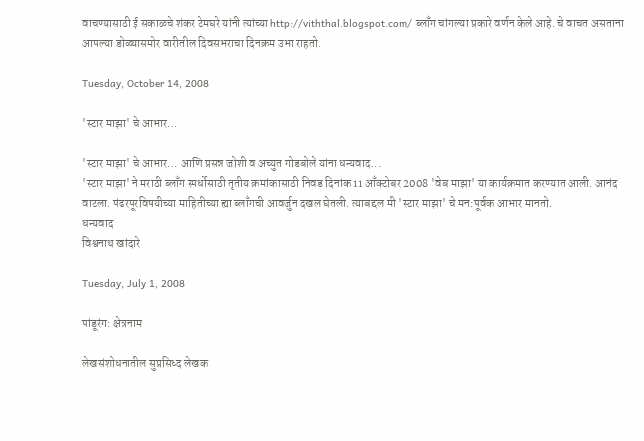वाचण्यासाठी ई सकाळचे शंकर टेमघरे यांनी त्यांच्या http://viththal.blogspot.com/ ब्लाँग चांगल्या प्रकारे वर्णन केले आहे. चे वाचत असताना आपल्या डोळ्यासमोर वारीतील दिवसभराचा दिनक्रम उभा राहतो.

Tuesday, October 14, 2008

'स्टार माझा' चे आभार...

'स्टार माझा' चे आभार... आणि प्रसन्न जोशी व अच्युत गोडबोले यांना धन्यवाद...
'स्टार माझा' ने मराठी ब्लाँग स्पर्धोसाठी तृतीय क्रमांकासाठी निवड दिनांक 11 आँक्टोबर 2008 'वेब माझा' या कार्यक्रमात करण्यात आली. आनंद वाटला. पंढरपूरविषयीच्या माहितीच्या ह्या ब्लाँगची आवर्जुन दखल घेतली. त्याबद्दल मी 'स्टार माझा' चे मन:पूर्वक आभार मानतो.
धन्यवाद
विश्वनाथ खांदारे

Tuesday, July 1, 2008

पांडूरंग: क्षेत्रनाम

लेखसंशोधनातील सुप्रसिध्द लेखक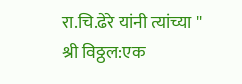रा.चि.ढेरे यांनी त्यांच्या '' श्री विठ्ठल:एक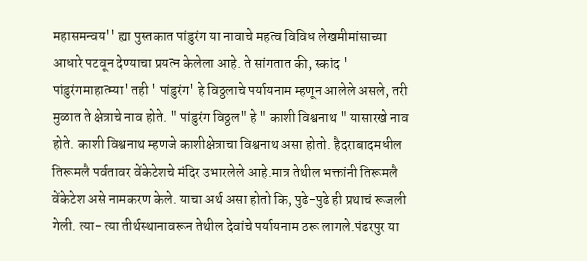महासमन्वय'' ह्या पुस्तकात पांडुरंग या नावाचे महत्व विविध लेखमीमांसाच्या आधारे पटवून देण्याचा प्रयत्न केलेला आहे. ते सांगतात की, स्कांद ' पांडुरंगमाहात्म्या' तही ' पांडुरंग' हे विठ्ठलाचे पर्यायनाम म्हणून आलेले असले, तरी मुळात ते क्षेत्राचे नाव होते. " पांडुरंग विठ्ठल" हे " काशी विश्वनाथ " यासारखे नाव होते. काशी विश्वनाथ म्हणजे काशीक्षेत्राचा विश्वनाथ असा होतो. हैदराबादमधील तिरूमलै पर्वतावर वेंकेटेशचे मंदिर उभारलेले आहे.मात्र तेथील भक्तांनी तिरूमलै वेंकेटेश असे नामकरण केले. याचा अर्थ असा होतो कि, पुढे-पुढे ही प्रथाचं रूजली गेली. त्या- त्या तीर्थस्थानावरून तेथील देवांचे पर्यायनाम ठरू लागले.पंढरपुर या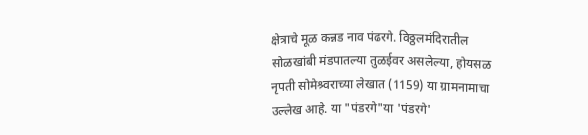क्षेत्राचे मूळ कन्नड नाव पंढरगे. विठ्ठलमंदिरातील सोळखांबी मंडपातल्या तुळईवर असलेल्या, होयसळ नृपती सोमेश्र्वराच्या लेखात (1159) या ग्रामनामाचा उल्लेख आहे. या "पंडरगे"या 'पंडरगे'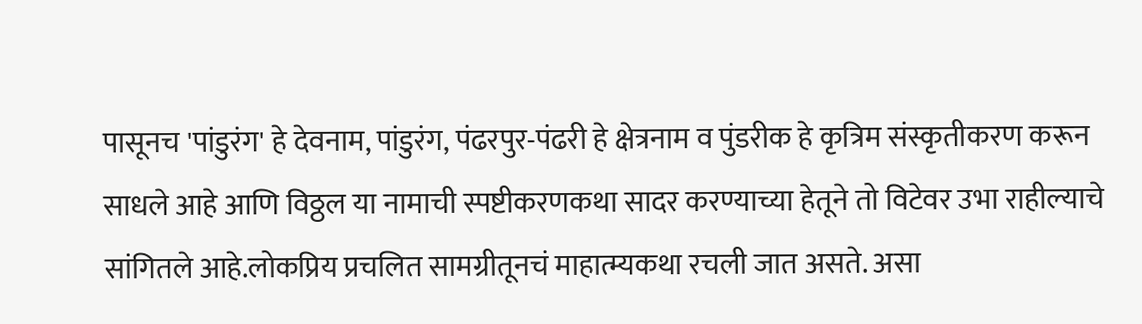पासूनच 'पांडुरंग' हे देवनाम, पांडुरंग, पंढरपुर-पंढरी हे क्षेत्रनाम व पुंडरीक हे कृत्रिम संस्कृतीकरण करून साधले आहे आणि विठ्ठल या नामाची स्पष्टीकरणकथा सादर करण्याच्या हेतूने तो विटेवर उभा राहील्याचे सांगितले आहे.लोकप्रिय प्रचलित सामग्रीतूनचं माहात्म्यकथा रचली जात असते. असा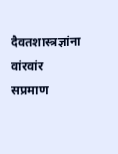दैवतशास्त्रज्ञांना वांरवांर सप्रमाण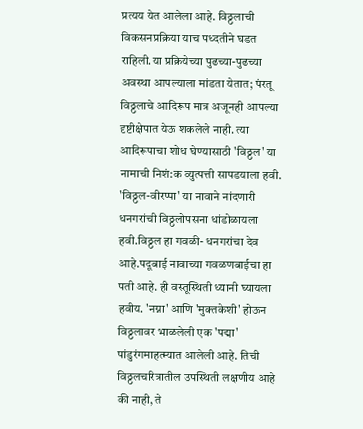प्रत्यय येत आलेला आहे. विठ्ठलाची विकसनप्रक्रिया याच पध्दतीने घडत राहिली.या प्रक्रियेच्या पुढच्या-पुढच्या अवस्था आपल्याला मांडता येतात; पंरतू विठ्ठलाचे आदिरूप मात्र अजूनही आपल्या दृष्टीक्षेपात येऊ शकलेले नाही. त्या आदिरूपाचा शोध घेण्यासाठी 'विठ्ठल' या नामाची निशं:क व्युत्पत्ती सापडयाला हवी. 'विठ्ठल-वीरप्पा' या नावाने नांदणारी धनगरांची विठ्ठलोपसना धांडोळायला हवी.विठ्ठल हा गवळी- धनगरांचा देव आहे.पदूबाई नावाच्या गवळणबाईचा हा पती आहे. ही वस्तूस्थिती ध्यानी घ्यायला हवीय. 'नग्ना' आणि 'मुक्तकेशी' होऊन विठ्ठलावर भाळलेली एक 'पद्मा' पांडुरंगमाहत्म्यात आलेली आहे. तिची विठ्ठलचरित्रातील उपस्थिती लक्षणीय आहे की नाही, ते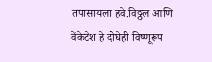तपासायला हवे.विठ्ठल आणि वेंकेटेश हे दोघेही विष्णूरूप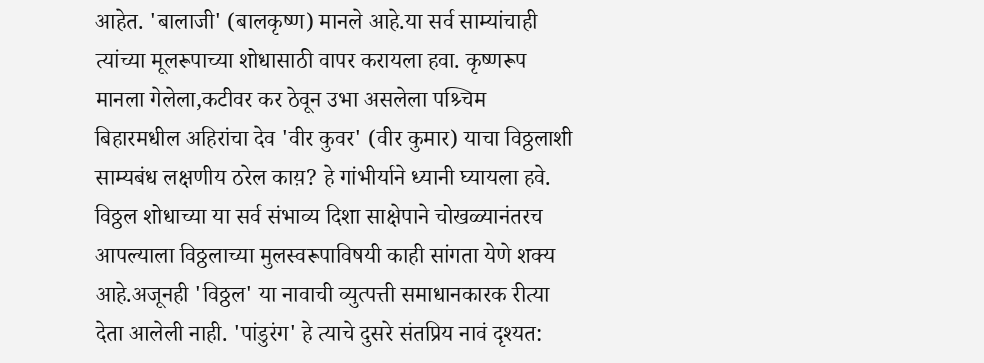आहेत. 'बालाजी' (बालकृष्ण) मानले आहे.या सर्व साम्यांचाही त्यांच्या मूलरूपाच्या शोधासाठी वापर करायला हवा. कृष्णरूप मानला गेलेला,कटीवर कर ठेवून उभा असलेला पश्र्चिम बिहारमधील अहिरांचा देव 'वीर कुवर' (वीर कुमार) याचा विठ्ठलाशी साम्यबंध लक्षणीय ठरेल काय़? हे गांभीर्याने ध्यानी घ्यायला हवे. विठ्ठल शोधाच्या या सर्व संभाव्य दिशा साक्षेपाने चोखळ्यानंतरच आपल्याला विठ्ठलाच्या मुलस्वरूपाविषयी काही सांगता येणे शक्य आहे.अजूनही 'विठ्ठल' या नावाची व्युत्पत्ती समाधानकारक रीत्या देता आलेली नाही. 'पांडुरंग' हे त्याचे दुसरे संतप्रिय नावं दृश्यत: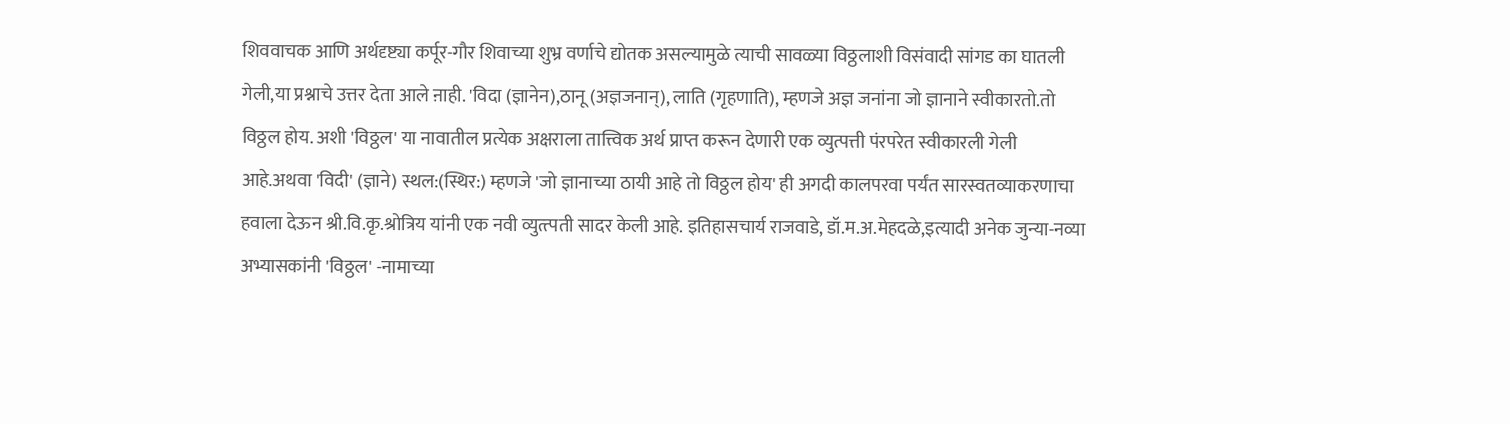शिववाचक आणि अर्थदृष्ट्या कर्पूर-गौर शिवाच्या शुभ्र वर्णाचे द्योतक असल्यामुळे त्याची सावळ्या विठ्ठलाशी विसंवादी सांगड का घातली गेली,या प्रश्नाचे उत्तर देता आले ऩाही. 'विदा (ज्ञानेन),ठानू (अज्ञजनान्), लाति (गृहणाति), म्हणजे अज्ञ जनांना जो ज्ञानाने स्वीकारतो.तो विठ्ठल होय. अशी 'विठ्ठल' या नावातील प्रत्येक अक्षराला तात्त्विक अर्थ प्राप्त करून देणारी एक व्युत्पत्ती पंरपरेत स्वीकारली गेली आहे.अथवा 'विदी' (ज्ञाने) स्थल:(स्थिर:) म्हणजे 'जो ज्ञानाच्या ठायी आहे तो विठ्ठल होय' ही अगदी कालपरवा पर्यंत सारस्वतव्याकरणाचा हवाला देऊन श्री.वि.कृ.श्रोत्रिय यांनी एक नवी व्युत्त्पती सादर केली आहे. इतिहासचार्य राजवाडे, डॉ.म.अ.मेहदळे,इत्यादी अनेक जुन्या-नव्या अभ्यासकांनी 'विठ्ठल' -नामाच्या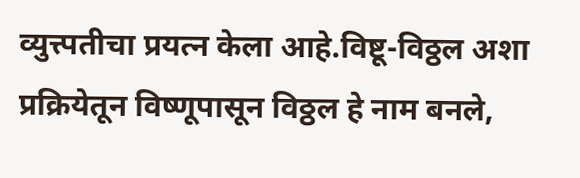व्युत्त्पतीचा प्रयत्न केला आहे.विष्टू-विठ्ठल अशा प्रक्रियेतून विष्णूपासून विठ्ठल हे नाम बनले,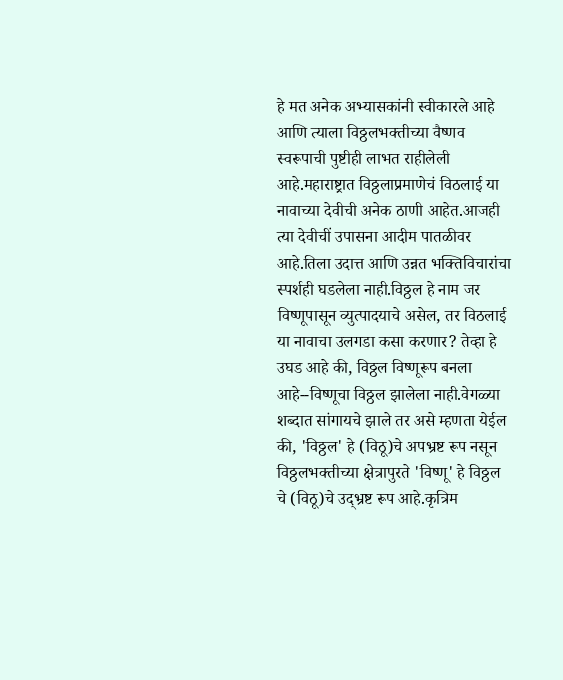हे मत अनेक अभ्यासकांनी स्वीकारले आहे आणि त्याला विठ्ठलभक्तीच्या वैष्णव स्वरूपाची पुष्टीही लाभत राहीलेली आहे.महाराष्ट्रात विठ्ठलाप्रमाणेचं विठलाई या नावाच्या देवीची अनेक ठाणी आहेत.आजही त्या देवीचीं उपासना आदीम पातळीवर आहे.तिला उदात्त आणि उन्नत भक्तिविचारांचा स्पर्शही घडलेला नाही.विठ्ठल हे नाम जर विष्णूपासून व्युत्पादयाचे असेल, तर विठलाई या नावाचा उलगडा कसा करणार? तेव्हा हे उघड आहे की, विठ्ठल विष्णूरूप बनला आहे--विष्णूचा विठ्ठल झालेला नाही.वेगळ्या शब्दात सांगायचे झाले तर असे म्हणता येईल की, 'विठ्ठल' हे (विठू)चे अपभ्रष्ट रूप नसून विठ्ठलभक्तीच्या क्षेत्रापुरते 'विष्णू' हे विठ्ठल चे (विठू)चे उद्भ्रष्ट रूप आहे.कृत्रिम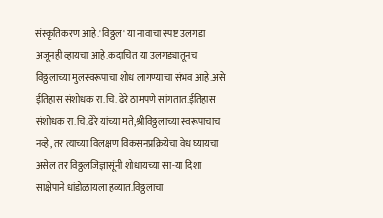संस्कृतिकरण आहे.'विठ्ठल' या नावाचा स्पष्ट उलगडा अजूनही व्हायचा आहे.कदाचित या उलगड्यातूनच विठ्ठलाच्या मुलस्वरूपाचा शोध लागण्याचा संभव आहे.असे ईतिहास संशोधक रा.चि. ढेरे ठामपणे सांगतात.ईतिहास संशोधक रा.चि.ढेरे यांच्या मते,श्रीविठ्ठलाच्या स्वरूपाचाच नव्हे, तर त्याच्या विलक्षण विकसनप्रक्रियेचा वेध घ्यायचा असेल तर विठ्ठलजिज्ञासूंनी शोधायच्या सा-या दिशा साक्षेपाने धांडोळायला हव्यात.विठ्ठलाचा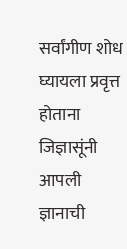सर्वांगीण शोध घ्यायला प्रवृत्त होताना जिज्ञासूंनी आपली ज्ञानाची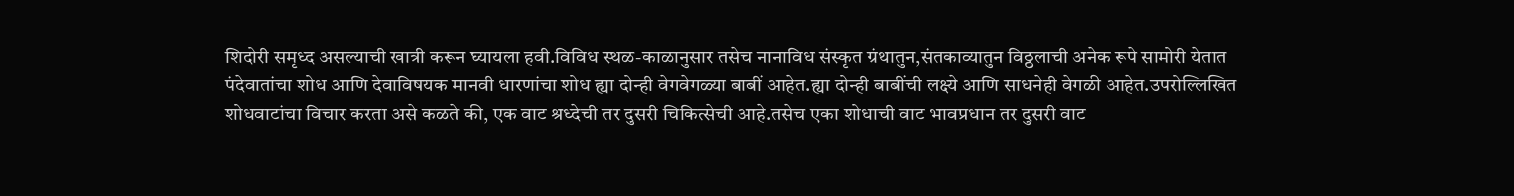शिदोरी समृध्द असल्याची खात्री करून घ्यायला हवी.विविध स्थळ-काळानुसार तसेच नानाविध संस्कृत ग्रंथातुन,संतकाव्यातुन विठ्ठलाची अनेक रूपे सामोरी येतात पंदेवातांचा शोध आणि देवाविषयक मानवी धारणांचा शोध ह्या दोन्ही वेगवेगळ्या बाबीं आहेत.ह्या दोन्ही बाबींची लक्ष्ये आणि साधनेही वेगळी आहेत.उपरोल्लिखित शोधवाटांचा विचार करता असे कळते की, एक वाट श्रध्देची तर दुसरी चिकित्सेची आहे.तसेच एका शोधाची वाट भावप्रधान तर दुसरी वाट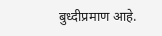बुध्दीप्रमाण आहे.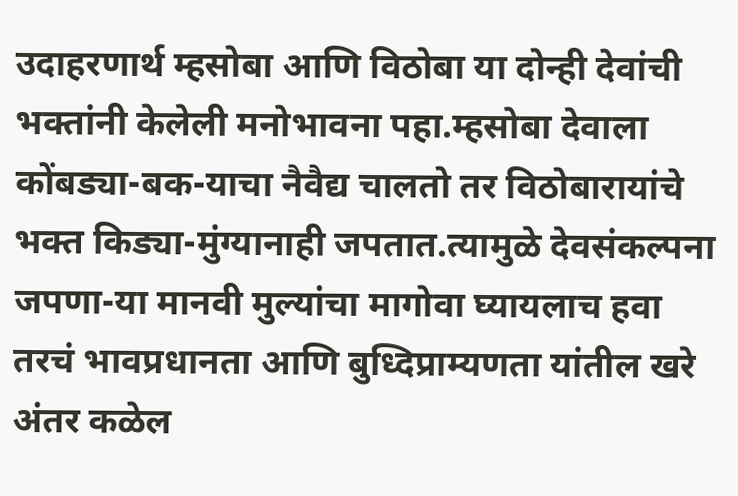उदाहरणार्थ म्हसोबा आणि विठोबा या दोन्ही देवांची भक्तांनी केलेली मनोभावना पहा.म्हसोबा देवाला कोंबड्या-बक-याचा नैवैद्य चालतो तर विठोबारायांचे भक्त किड्या-मुंग्यानाही जपतात.त्यामुळे देवसंकल्पना जपणा-या मानवी मुल्यांचा मागोवा घ्यायलाच हवा तरचं भावप्रधानता आणि बुध्दिप्राम्यणता यांतील खरे अंतर कळेल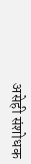असेही संशोधक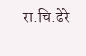रा.चि.ढेरे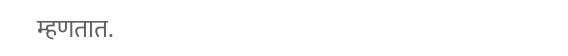म्हणतात.